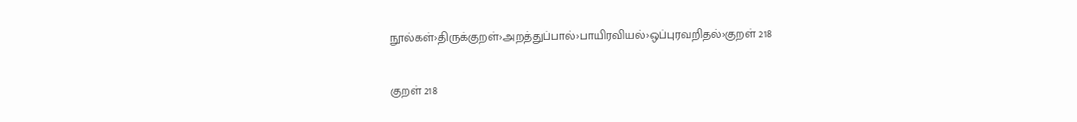நூல்கள்›திருக்குறள்›அறத்துப்பால்›பாயிரவியல்›ஒப்புரவறிதல்›குறள் 218

குறள் 218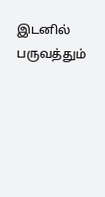இடனில் பருவத்தும்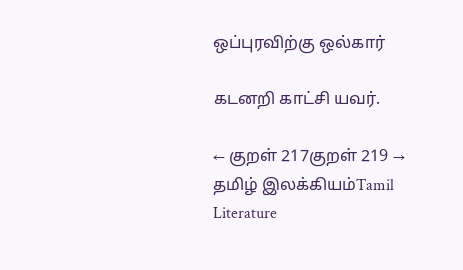ஒப்புரவிற்கு ஒல்கார்

கடனறி காட்சி யவர்.

← குறள் 217குறள் 219 →
தமிழ் இலக்கியம்Tamil Literature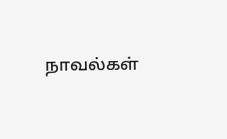நாவல்கள்